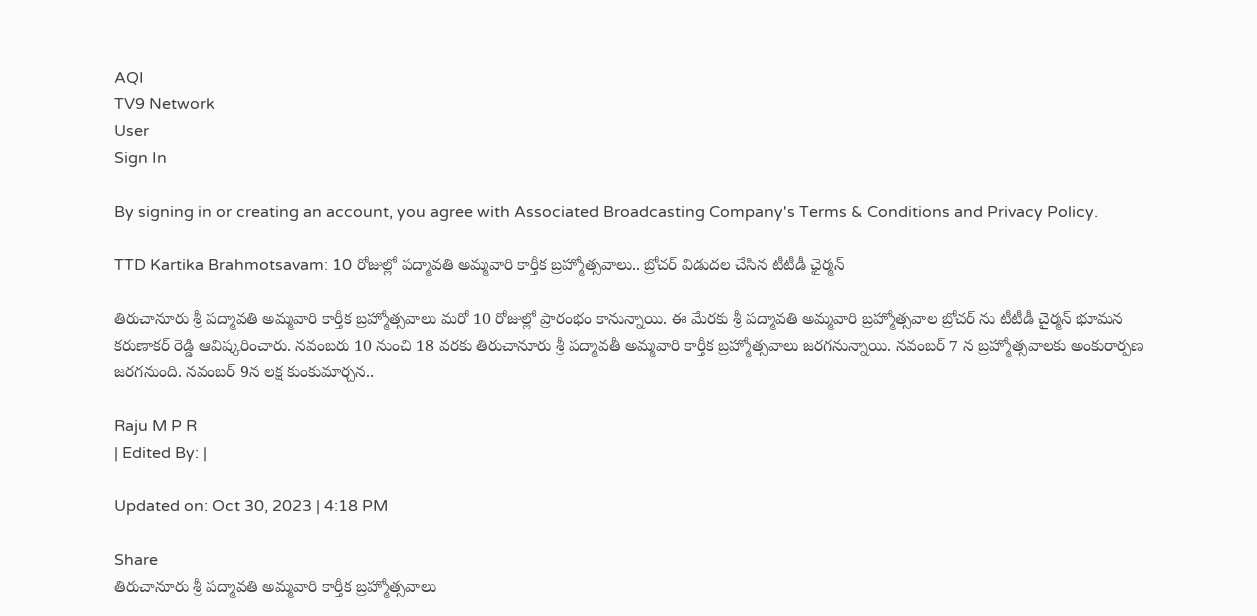AQI
TV9 Network
User
Sign In

By signing in or creating an account, you agree with Associated Broadcasting Company's Terms & Conditions and Privacy Policy.

TTD Kartika Brahmotsavam: 10 రోజుల్లో పద్మావతి అమ్మవారి కార్తీక బ్రహ్మోత్సవాలు.. బ్రోచర్ విడుదల చేసిన టీటీడీ ఛైర్మన్

తిరుచానూరు శ్రీ పద్మావతి అమ్మవారి కార్తీక బ్రహ్మోత్సవాలు మరో 10 రోజుల్లో ప్రారంభం కానున్నాయి. ఈ మేరకు శ్రీ పద్మావతి అమ్మవారి బ్రహ్మోత్సవాల బ్రోచర్ ను టీటీడీ చైర్మన్ భూమన కరుణాకర్ రెడ్డి ఆవిష్కరించారు. నవంబరు 10 నుంచి 18 వరకు తిరుచానూరు శ్రీ పద్మావతీ అమ్మవారి కార్తీక బ్రహ్మోత్సవాలు జరగనున్నాయి. నవంబర్ 7 న బ్రహ్మోత్సవాలకు అంకురార్పణ జరగనుంది. నవంబర్ 9న లక్ష కుంకుమార్చన..

Raju M P R
| Edited By: |

Updated on: Oct 30, 2023 | 4:18 PM

Share
తిరుచానూరు శ్రీ పద్మావతి అమ్మవారి కార్తీక బ్రహ్మోత్సవాలు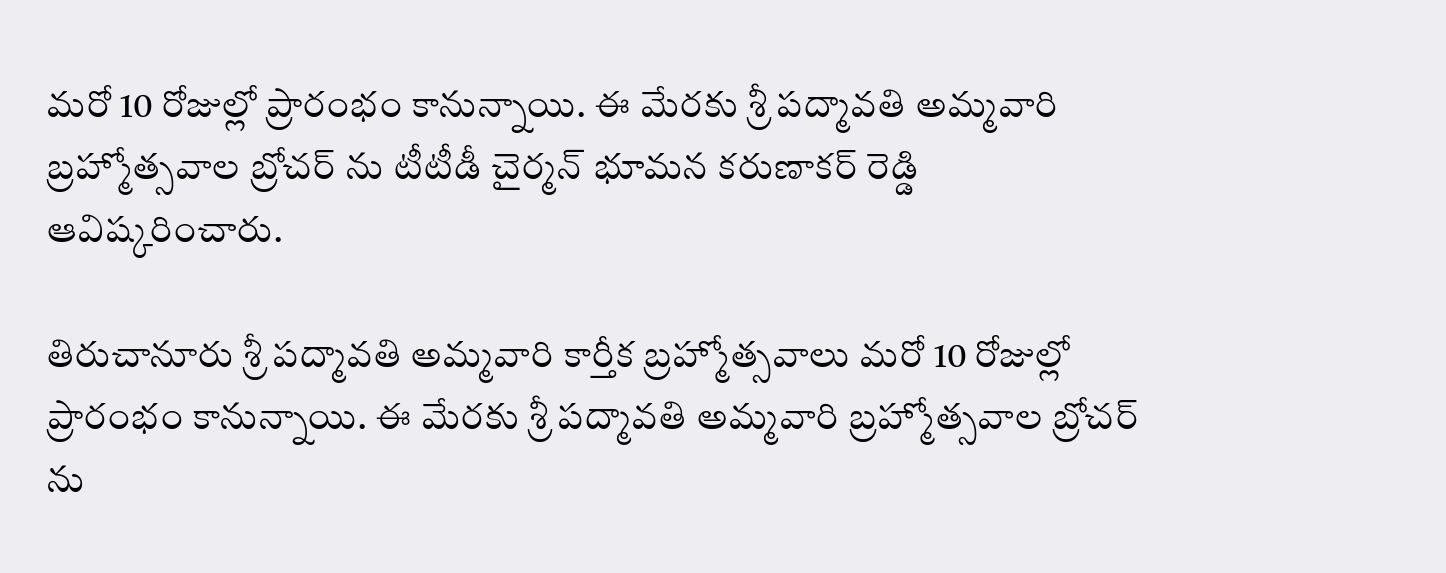మరో 10 రోజుల్లో ప్రారంభం కానున్నాయి. ఈ మేరకు శ్రీ పద్మావతి అమ్మవారి బ్రహ్మోత్సవాల బ్రోచర్ ను టీటీడీ చైర్మన్ భూమన కరుణాకర్ రెడ్డి ఆవిష్కరించారు.

తిరుచానూరు శ్రీ పద్మావతి అమ్మవారి కార్తీక బ్రహ్మోత్సవాలు మరో 10 రోజుల్లో ప్రారంభం కానున్నాయి. ఈ మేరకు శ్రీ పద్మావతి అమ్మవారి బ్రహ్మోత్సవాల బ్రోచర్ ను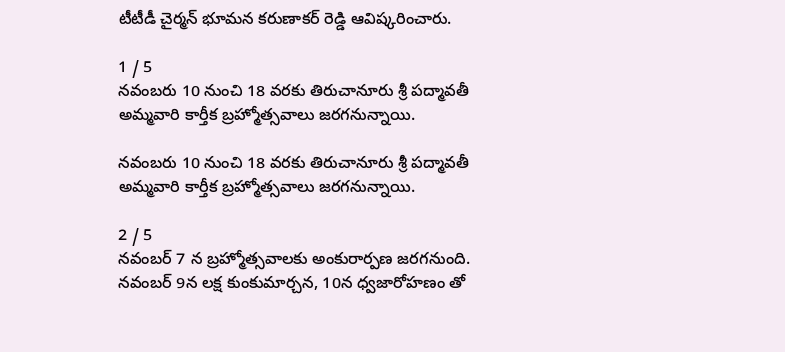టీటీడీ చైర్మన్ భూమన కరుణాకర్ రెడ్డి ఆవిష్కరించారు.

1 / 5
నవంబరు 10 నుంచి 18 వరకు తిరుచానూరు శ్రీ పద్మావతీ అమ్మవారి కార్తీక బ్రహ్మోత్సవాలు జరగనున్నాయి.

నవంబరు 10 నుంచి 18 వరకు తిరుచానూరు శ్రీ పద్మావతీ అమ్మవారి కార్తీక బ్రహ్మోత్సవాలు జరగనున్నాయి.

2 / 5
నవంబర్ 7 న బ్రహ్మోత్సవాలకు అంకురార్పణ జరగనుంది. నవంబర్ 9న లక్ష కుంకుమార్చన, 10న ధ్వజారోహణం తో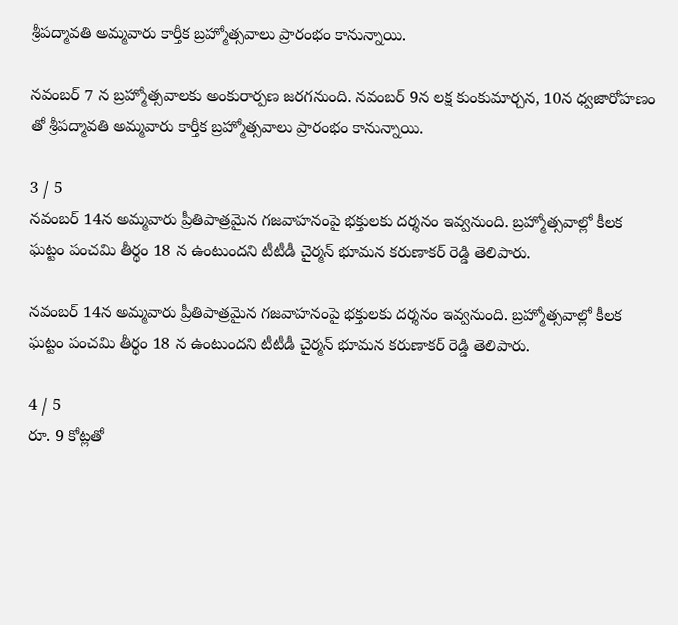శ్రీపద్మావతి అమ్మవారు కార్తీక బ్రహ్మోత్సవాలు ప్రారంభం కానున్నాయి.

నవంబర్ 7 న బ్రహ్మోత్సవాలకు అంకురార్పణ జరగనుంది. నవంబర్ 9న లక్ష కుంకుమార్చన, 10న ధ్వజారోహణం తో శ్రీపద్మావతి అమ్మవారు కార్తీక బ్రహ్మోత్సవాలు ప్రారంభం కానున్నాయి.

3 / 5
నవంబర్‌ 14న అమ్మవారు ప్రీతిపాత్రమైన గజవాహనంపై భక్తులకు దర్శనం ఇవ్వనుంది. బ్రహ్మోత్సవాల్లో కీలక ఘట్టం పంచమి తీర్థం 18 న ఉంటుందని టీటీడీ చైర్మన్ భూమన కరుణాకర్ రెడ్డి తెలిపారు.

నవంబర్‌ 14న అమ్మవారు ప్రీతిపాత్రమైన గజవాహనంపై భక్తులకు దర్శనం ఇవ్వనుంది. బ్రహ్మోత్సవాల్లో కీలక ఘట్టం పంచమి తీర్థం 18 న ఉంటుందని టీటీడీ చైర్మన్ భూమన కరుణాకర్ రెడ్డి తెలిపారు.

4 / 5
రూ. 9 కోట్లతో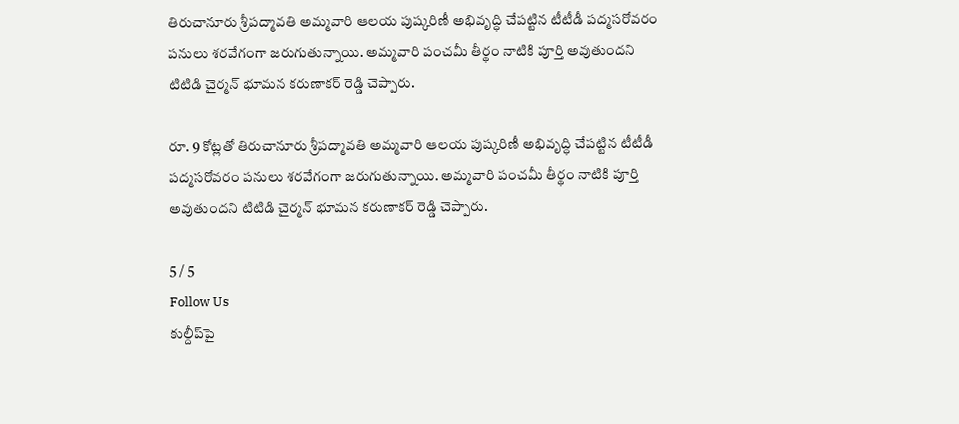తిరుచానూరు శ్రీపద్మావతి అమ్మవారి ఆలయ పుష్కరిణీ అభివృద్ధి చేపట్టిన టీటీడీ పద్మసరోవరం పనులు శరవేగంగా జరుగుతున్నాయి. అమ్మవారి పంచమీ తీర్థం నాటికి పూర్తి అవుతుందని టిటిడి చైర్మన్ భూమన కరుణాకర్ రెడ్డి చెప్పారు.

రూ. 9 కోట్లతో తిరుచానూరు శ్రీపద్మావతి అమ్మవారి ఆలయ పుష్కరిణీ అభివృద్ధి చేపట్టిన టీటీడీ పద్మసరోవరం పనులు శరవేగంగా జరుగుతున్నాయి. అమ్మవారి పంచమీ తీర్థం నాటికి పూర్తి అవుతుందని టిటిడి చైర్మన్ భూమన కరుణాకర్ రెడ్డి చెప్పారు.

5 / 5
Follow Us
కుల్దీప్‌పై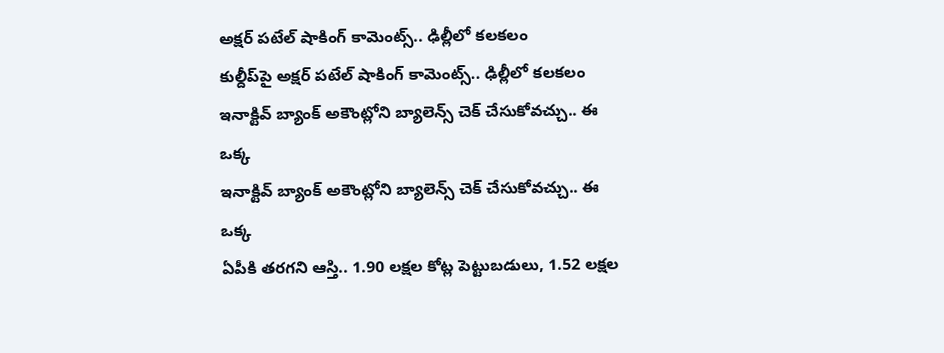అక్షర్ పటేల్ షాకింగ్ కామెంట్స్.. ఢిల్లీలో కలకలం
కుల్దీప్‌పై అక్షర్ పటేల్ షాకింగ్ కామెంట్స్.. ఢిల్లీలో కలకలం
ఇనాక్టివ్ బ్యాంక్ అకౌంట్లోని బ్యాలెన్స్ చెక్ చేసుకోవచ్చు.. ఈ ఒక్క
ఇనాక్టివ్ బ్యాంక్ అకౌంట్లోని బ్యాలెన్స్ చెక్ చేసుకోవచ్చు.. ఈ ఒక్క
ఏపీకి తరగని ఆస్తి.. 1.90 లక్షల కోట్ల పెట్టుబడులు, 1.52 లక్షల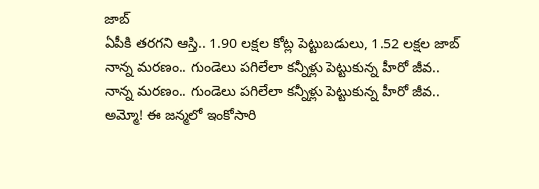జాబ్
ఏపీకి తరగని ఆస్తి.. 1.90 లక్షల కోట్ల పెట్టుబడులు, 1.52 లక్షల జాబ్
నాన్న మరణం.. గుండెలు పగిలేలా కన్నీళ్లు పెట్టుకున్న హీరో జీవ..
నాన్న మరణం.. గుండెలు పగిలేలా కన్నీళ్లు పెట్టుకున్న హీరో జీవ..
అమ్మో! ఈ జన్మలో ఇంకోసారి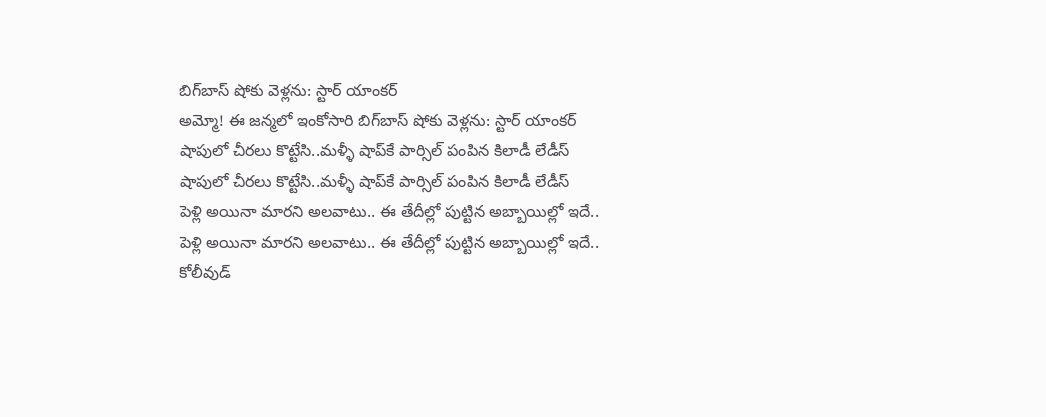బిగ్‌బాస్ షోకు వెళ్లను: స్టార్ యాంకర్
అమ్మో! ఈ జన్మలో ఇంకోసారి బిగ్‌బాస్ షోకు వెళ్లను: స్టార్ యాంకర్
షాపులో చీరలు కొట్టేసి..మళ్ళీ షాప్‌కే పార్సిల్ పంపిన కిలాడీ లేడీస్
షాపులో చీరలు కొట్టేసి..మళ్ళీ షాప్‌కే పార్సిల్ పంపిన కిలాడీ లేడీస్
పెళ్లి అయినా మారని అలవాటు.. ఈ తేదీల్లో పుట్టిన అబ్బాయిల్లో ఇదే..
పెళ్లి అయినా మారని అలవాటు.. ఈ తేదీల్లో పుట్టిన అబ్బాయిల్లో ఇదే..
కోలీవుడ్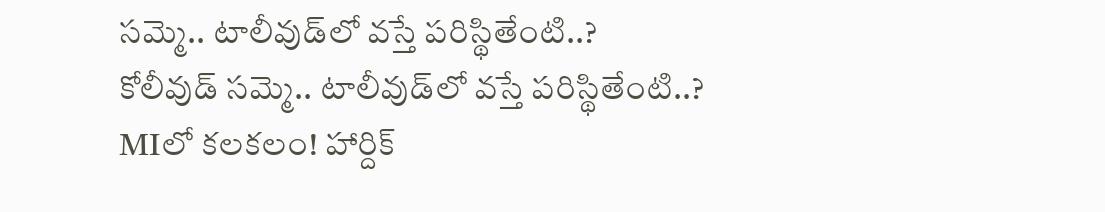సమ్మె.. టాలీవుడ్‌లో వస్తే పరిస్థితేంటి..?
కోలీవుడ్ సమ్మె.. టాలీవుడ్‌లో వస్తే పరిస్థితేంటి..?
MIలో కలకలం! హార్దిక్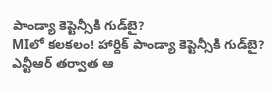పాండ్యా కెప్టెన్సీకి గుడ్‌బై?
MIలో కలకలం! హార్దిక్ పాండ్యా కెప్టెన్సీకి గుడ్‌బై?
ఎన్టీఆర్ తర్వాత ఆ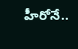హీరోనే..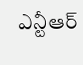ఎన్టీఆర్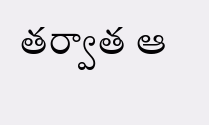తర్వాత ఆ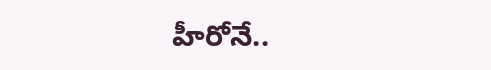హీరోనే..